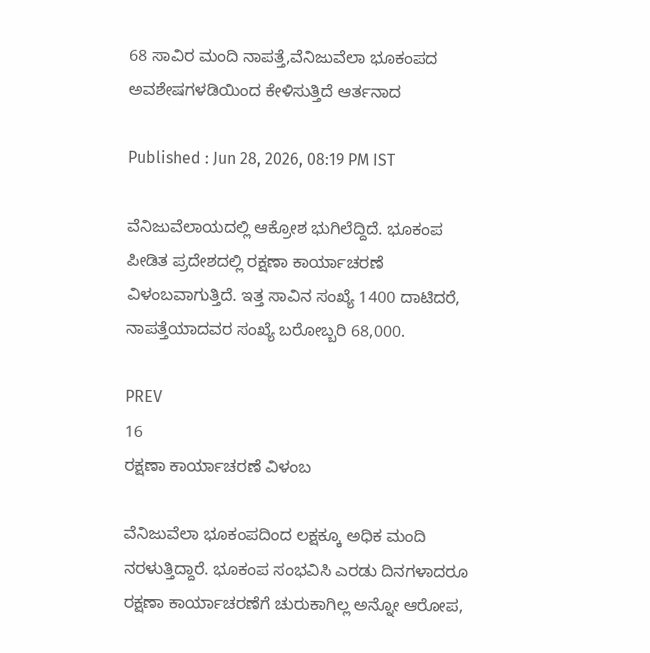68 ಸಾವಿರ ಮಂದಿ ನಾಪತ್ತೆ,ವೆನಿಜುವೆಲಾ ಭೂಕಂಪದ ಅವಶೇಷಗಳಡಿಯಿಂದ ಕೇಳಿಸುತ್ತಿದೆ ಆರ್ತನಾದ

Published : Jun 28, 2026, 08:19 PM IST

ವೆನಿಜುವೆಲಾಯದಲ್ಲಿ ಆಕ್ರೋಶ ಭುಗಿಲೆದ್ದಿದೆ. ಭೂಕಂಪ ಪೀಡಿತ ಪ್ರದೇಶದಲ್ಲಿ ರಕ್ಷಣಾ ಕಾರ್ಯಾಚರಣೆ ವಿಳಂಬವಾಗುತ್ತಿದೆ. ಇತ್ತ ಸಾವಿನ ಸಂಖ್ಯೆ 1400 ದಾಟಿದರೆ, ನಾಪತ್ತೆಯಾದವರ ಸಂಖ್ಯೆ ಬರೋಬ್ಬರಿ 68,000.

PREV
16
ರಕ್ಷಣಾ ಕಾರ್ಯಾಚರಣೆ ವಿಳಂಬ

ವೆನಿಜುವೆಲಾ ಭೂಕಂಪದಿಂದ ಲಕ್ಷಕ್ಕೂ ಅಧಿಕ ಮಂದಿ ನರಳುತ್ತಿದ್ದಾರೆ. ಭೂಕಂಪ ಸಂಭವಿಸಿ ಎರಡು ದಿನಗಳಾದರೂ ರಕ್ಷಣಾ ಕಾರ್ಯಾಚರಣೆಗೆ ಚುರುಕಾಗಿಲ್ಲ ಅನ್ನೋ ಆರೋಪ,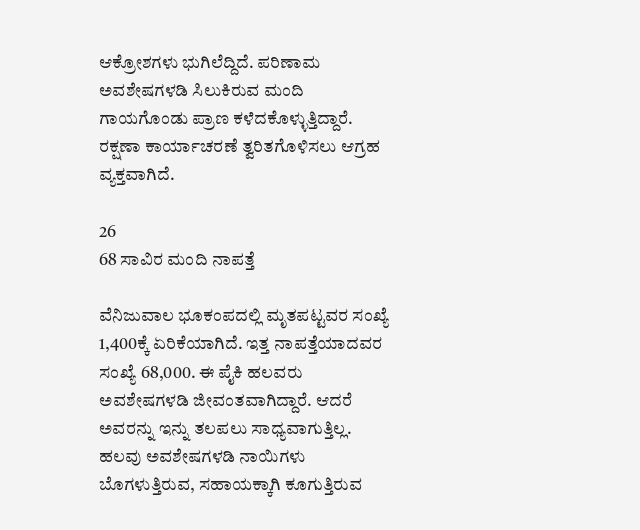ಆಕ್ರೋಶಗಳು ಭುಗಿಲೆದ್ದಿದೆ. ಪರಿಣಾಮ ಅವಶೇಷಗಳಡಿ ಸಿಲುಕಿರುವ ಮಂದಿ ಗಾಯಗೊಂಡು ಪ್ರಾಣ ಕಳೆದಕೊಳ್ಳುತ್ತಿದ್ದಾರೆ. ರಕ್ಷಣಾ ಕಾರ್ಯಾಚರಣೆ ತ್ವರಿತಗೊಳಿಸಲು ಆಗ್ರಹ ವ್ಯಕ್ತವಾಗಿದೆ.

26
68 ಸಾವಿರ ಮಂದಿ ನಾಪತ್ತೆ

ವೆನಿಜುವಾಲ ಭೂಕಂಪದಲ್ಲಿ ಮೃತಪಟ್ಟವರ ಸಂಖ್ಯೆ 1,400ಕ್ಕೆ ಏರಿಕೆಯಾಗಿದೆ. ಇತ್ತ ನಾಪತ್ತೆಯಾದವರ ಸಂಖ್ಯೆ 68,000. ಈ ಪೈಕಿ ಹಲವರು ಅವಶೇಷಗಳಡಿ ಜೀವಂತವಾಗಿದ್ದಾರೆ. ಆದರೆ ಅವರನ್ನು ಇನ್ನು ತಲಪಲು ಸಾಧ್ಯವಾಗುತ್ತಿಲ್ಲ. ಹಲವು ಅವಶೇಷಗಳಡಿ ನಾಯಿಗಳು ಬೊಗಳುತ್ತಿರುವ, ಸಹಾಯಕ್ಕಾಗಿ ಕೂಗುತ್ತಿರುವ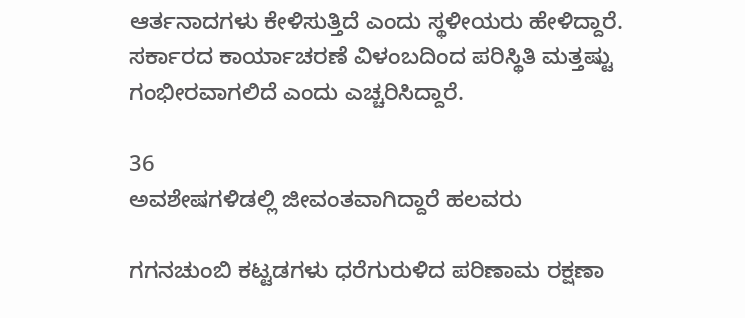ಆರ್ತನಾದಗಳು ಕೇಳಿಸುತ್ತಿದೆ ಎಂದು ಸ್ಥಳೀಯರು ಹೇಳಿದ್ದಾರೆ. ಸರ್ಕಾರದ ಕಾರ್ಯಾಚರಣೆ ವಿಳಂಬದಿಂದ ಪರಿಸ್ಥಿತಿ ಮತ್ತಷ್ಟು ಗಂಭೀರವಾಗಲಿದೆ ಎಂದು ಎಚ್ಚರಿಸಿದ್ದಾರೆ.

36
ಅವಶೇಷಗಳಿಡಲ್ಲಿ ಜೀವಂತವಾಗಿದ್ದಾರೆ ಹಲವರು

ಗಗನಚುಂಬಿ ಕಟ್ಟಡಗಳು ಧರೆಗುರುಳಿದ ಪರಿಣಾಮ ರಕ್ಷಣಾ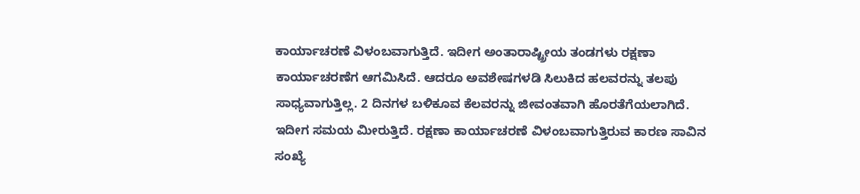ಕಾರ್ಯಾಚರಣೆ ವಿಳಂಬವಾಗುತ್ತಿದೆ. ಇದೀಗ ಅಂತಾರಾಷ್ಟ್ರೀಯ ತಂಡಗಳು ರಕ್ಷಣಾ ಕಾರ್ಯಾಚರಣೆಗ ಆಗಮಿಸಿದೆ. ಆದರೂ ಅವಶೇಷಗಳಡಿ ಸಿಲುಕಿದ ಹಲವರನ್ನು ತಲಪು ಸಾಧ್ಯವಾಗುತ್ತಿಲ್ಲ. 2 ದಿನಗಳ ಬಳಿಕೂವ ಕೆಲವರನ್ನು ಜೀವಂತವಾಗಿ ಹೊರತೆಗೆಯಲಾಗಿದೆ. ಇದೀಗ ಸಮಯ ಮೀರುತ್ತಿದೆ. ರಕ್ಷಣಾ ಕಾರ್ಯಾಚರಣೆ ವಿಳಂಬವಾಗುತ್ತಿರುವ ಕಾರಣ ಸಾವಿನ ಸಂಖ್ಯೆ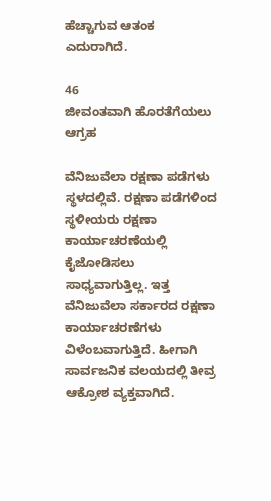ಹೆಚ್ಚಾಗುವ ಆತಂಕ ಎದುರಾಗಿದೆ.

46
ಜೀವಂತವಾಗಿ ಹೊರತೆಗೆಯಲು ಆಗ್ರಹ

ವೆನಿಜುವೆಲಾ ರಕ್ಷಣಾ ಪಡೆಗಳು ಸ್ಥಳದಲ್ಲಿವೆ. ರಕ್ಷಣಾ ಪಡೆಗಳಿಂದ ಸ್ಥಳೀಯರು ರಕ್ಷಣಾ ಕಾರ್ಯಾಚರಣೆಯಲ್ಲಿ ಕೈಜೋಡಿಸಲು ಸಾಧ್ಯವಾಗುತ್ತಿಲ್ಲ. ಇತ್ತ ವೆನಿಜುವೆಲಾ ಸರ್ಕಾರದ ರಕ್ಷಣಾ ಕಾರ್ಯಾಚರಣೆಗಳು ವಿಳೆಂಬವಾಗುತ್ತಿದೆ. ಹೀಗಾಗಿ ಸಾರ್ವಜನಿಕ ವಲಯದಲ್ಲಿ ತೀವ್ರ ಆಕ್ರೋಶ ವ್ಯಕ್ತವಾಗಿದೆ.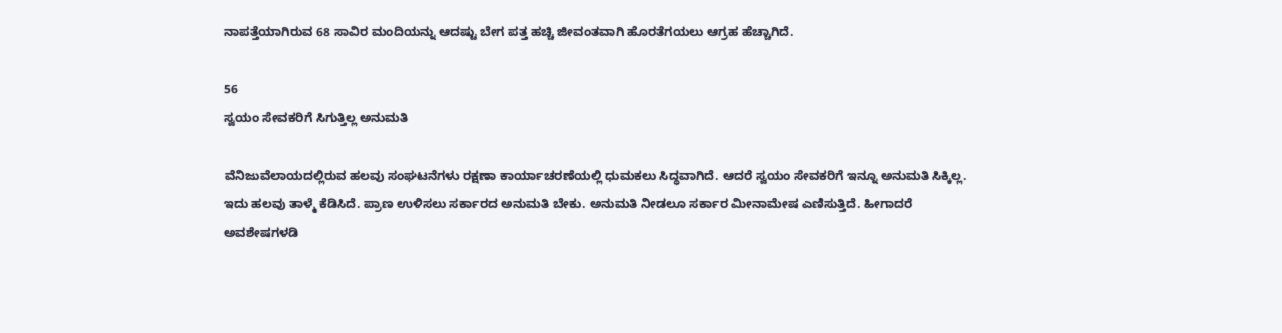ನಾಪತ್ತೆಯಾಗಿರುವ 68 ಸಾವಿರ ಮಂದಿಯನ್ನು ಆದಷ್ಟು ಬೇಗ ಪತ್ತ ಹಚ್ಚಿ ಜೀವಂತವಾಗಿ ಹೊರತೆಗಯಲು ಆಗ್ರಹ ಹೆಚ್ಚಾಗಿದೆ.

56
ಸ್ವಯಂ ಸೇವಕರಿಗೆ ಸಿಗುತ್ತಿಲ್ಲ ಅನುಮತಿ

ವೆನಿಜುವೆಲಾಯದಲ್ಲಿರುವ ಹಲವು ಸಂಘಟನೆಗಳು ರಕ್ಷಣಾ ಕಾರ್ಯಾಚರಣೆಯಲ್ಲಿ ಧುಮಕಲು ಸಿದ್ಧವಾಗಿದೆ. ಆದರೆ ಸ್ವಯಂ ಸೇವಕರಿಗೆ ಇನ್ನೂ ಅನುಮತಿ ಸಿಕ್ಕಿಲ್ಲ. ಇದು ಹಲವು ತಾಳ್ಮೆ ಕೆಡಿಸಿದೆ. ಪ್ರಾಣ ಉಳಿಸಲು ಸರ್ಕಾರದ ಅನುಮತಿ ಬೇಕು. ಅನುಮತಿ ನೀಡಲೂ ಸರ್ಕಾರ ಮೀನಾಮೇಷ ಎಣಿಸುತ್ತಿದೆ. ಹೀಗಾದರೆ ಅವಶೇಷಗಳಡಿ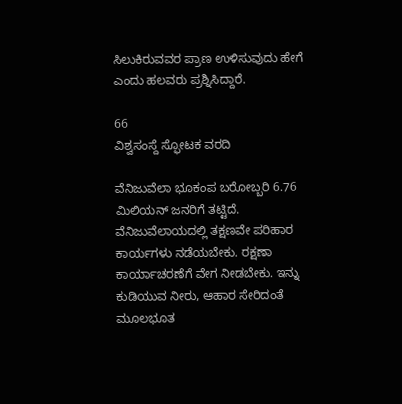ಸಿಲುಕಿರುವವರ ಪ್ರಾಣ ಉಳಿಸುವುದು ಹೇಗೆ ಎಂದು ಹಲವರು ಪ್ರಶ್ನಿಸಿದ್ದಾರೆ.

66
ವಿಶ್ವಸಂಸ್ದೆ ಸ್ಫೋಟಕ ವರದಿ

ವೆನಿಜುವೆಲಾ ಭೂಕಂಪ ಬರೋಬ್ಬರಿ 6.76 ಮಿಲಿಯನ್ ಜನರಿಗೆ ತಟ್ಟಿದೆ. ವೆನಿಜುವೆಲಾಯದಲ್ಲಿ ತಕ್ಷಣವೇ ಪರಿಹಾರ ಕಾರ್ಯಗಳು ನಡೆಯಬೇಕು. ರಕ್ಷಣಾ ಕಾರ್ಯಾಚರಣೆಗೆ ವೇಗ ನೀಡಬೇಕು. ಇನ್ನು ಕುಡಿಯುವ ನೀರು, ಆಹಾರ ಸೇರಿದಂತೆ ಮೂಲಭೂತ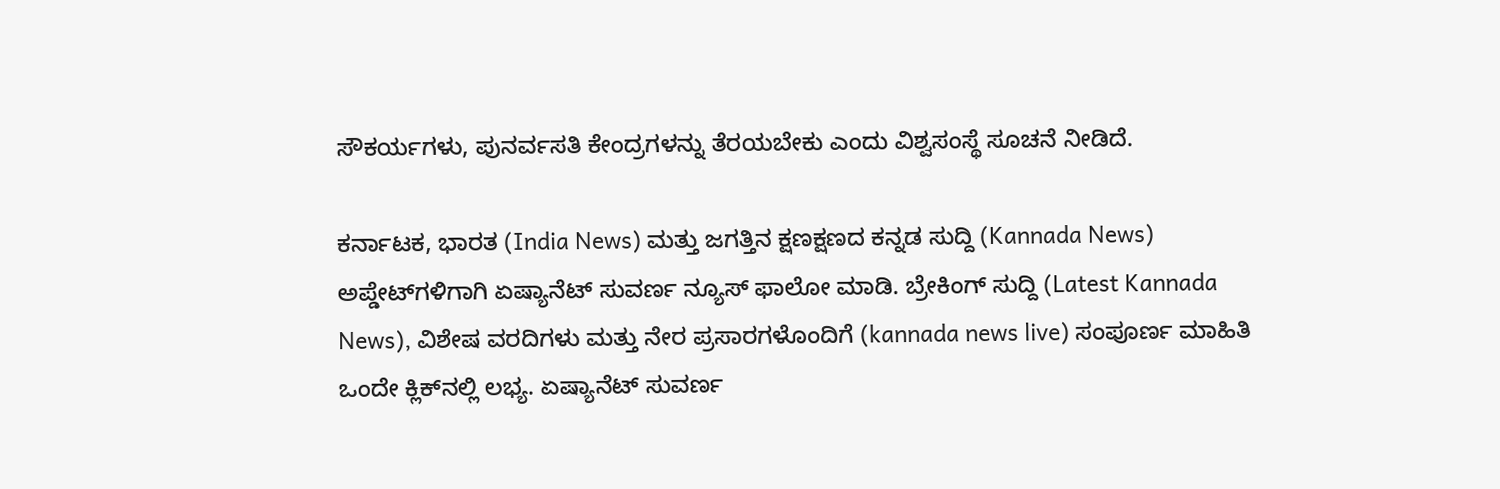ಸೌಕರ್ಯಗಳು, ಪುನರ್ವಸತಿ ಕೇಂದ್ರಗಳನ್ನು ತೆರಯಬೇಕು ಎಂದು ವಿಶ್ವಸಂಸ್ಥೆ ಸೂಚನೆ ನೀಡಿದೆ.

ಕರ್ನಾಟಕ, ಭಾರತ (India News) ಮತ್ತು ಜಗತ್ತಿನ ಕ್ಷಣಕ್ಷಣದ ಕನ್ನಡ ಸುದ್ದಿ (Kannada News) ಅಪ್ಡೇಟ್‌ಗಳಿಗಾಗಿ ಏಷ್ಯಾನೆಟ್ ಸುವರ್ಣ ನ್ಯೂಸ್‌ ಫಾಲೋ ಮಾಡಿ. ಬ್ರೇಕಿಂಗ್ ಸುದ್ದಿ (Latest Kannada News), ವಿಶೇಷ ವರದಿಗಳು ಮತ್ತು ನೇರ ಪ್ರಸಾರಗಳೊಂದಿಗೆ (kannada news live) ಸಂಪೂರ್ಣ ಮಾಹಿತಿ ಒಂದೇ ಕ್ಲಿಕ್‌ನಲ್ಲಿ ಲಭ್ಯ. ಏಷ್ಯಾನೆಟ್ ಸುವರ್ಣ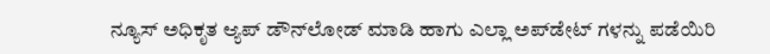ನ್ಯೂಸ್ ಅಧಿಕೃತ ಆ್ಯಪ್ ಡೌನ್‌ಲೋಡ್ ಮಾಡಿ ಹಾಗು ಎಲ್ಲಾ ಅಪ್‌ಡೇಟ್ ಗಳನ್ನು ಪಡೆಯಿರಿ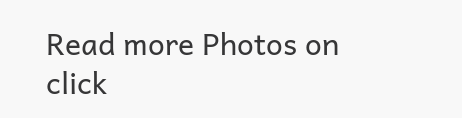Read more Photos on
click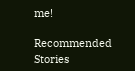me!

Recommended Stories